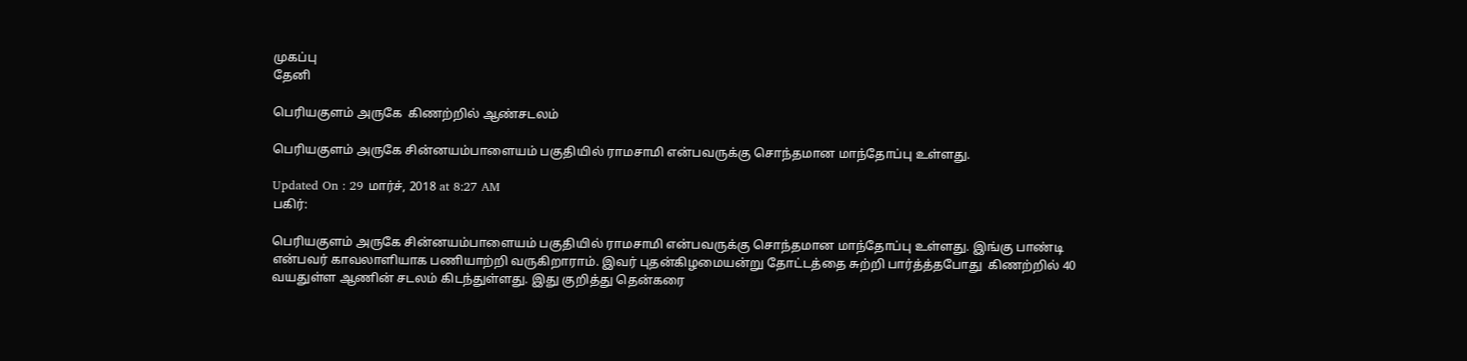முகப்பு
தேனி

பெரியகுளம் அருகே  கிணற்றில் ஆண்சடலம்

பெரியகுளம் அருகே சின்னயம்பாளையம் பகுதியில் ராமசாமி என்பவருக்கு சொந்தமான மாந்தோப்பு உள்ளது.

Updated On : 29 மார்ச், 2018 at 8:27 AM
பகிர்:

பெரியகுளம் அருகே சின்னயம்பாளையம் பகுதியில் ராமசாமி என்பவருக்கு சொந்தமான மாந்தோப்பு உள்ளது. இங்கு பாண்டி என்பவர் காவலாளியாக பணியாற்றி வருகிறாராம். இவர் புதன்கிழமையன்று தோட்டத்தை சுற்றி பார்த்த்தபோது  கிணற்றில் 40 வயதுள்ள ஆணின் சடலம் கிடந்துள்ளது. இது குறித்து தென்கரை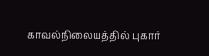காவல்நிலையத்தில் புகார்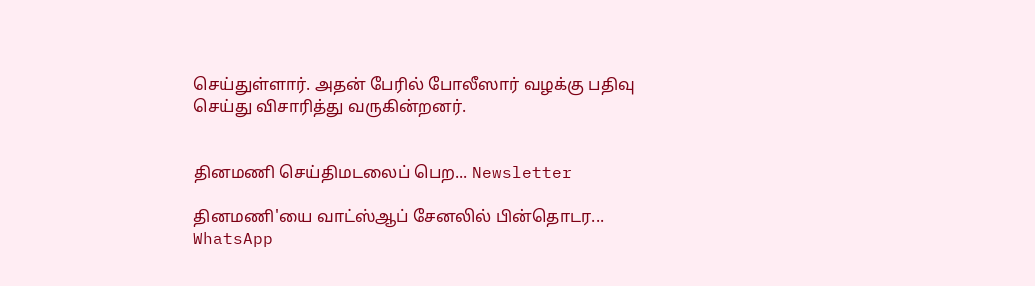செய்துள்ளார். அதன் பேரில் போலீஸார் வழக்கு பதிவு செய்து விசாரித்து வருகின்றனர்.


தினமணி செய்திமடலைப் பெற... Newsletter

தினமணி'யை வாட்ஸ்ஆப் சேனலில் பின்தொடர... WhatsApp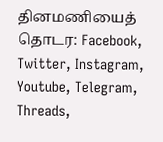தினமணியைத் தொடர: Facebook, Twitter, Instagram, Youtube, Telegram, Threads,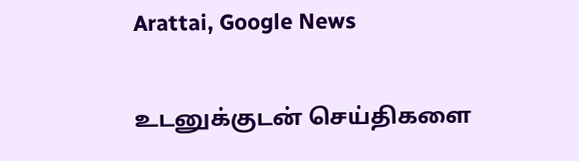Arattai, Google News

உடனுக்குடன் செய்திகளை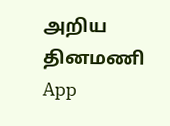அறிய தினமணி App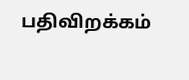பதிவிறக்கம்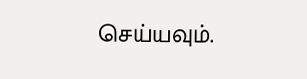செய்யவும்.